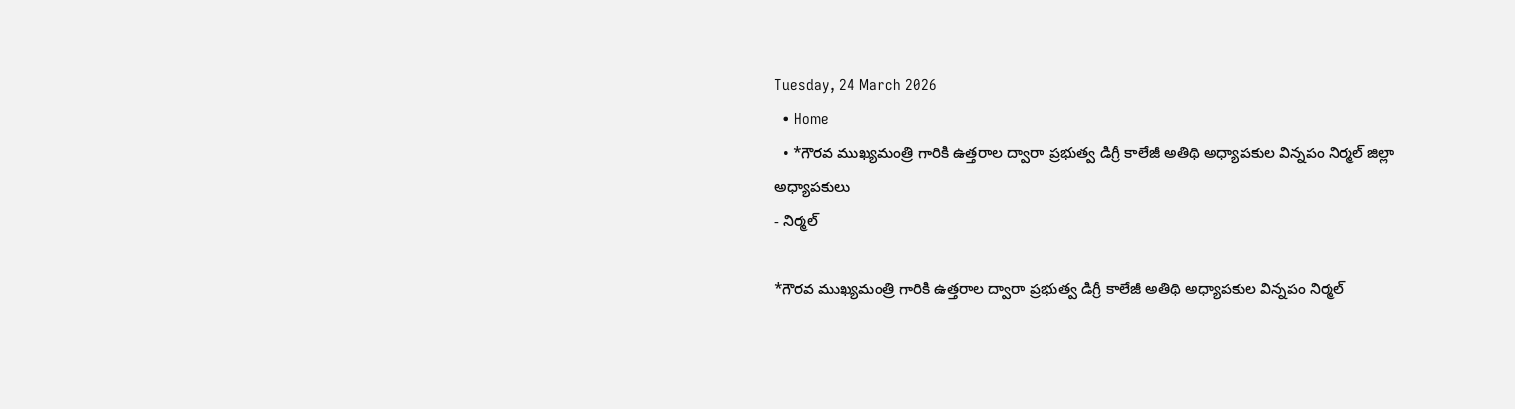Tuesday, 24 March 2026
  • Home
  • *గౌరవ ముఖ్యమంత్రి గారికి ఉత్తరాల ద్వారా ప్రభుత్వ డిగ్రీ కాలేజీ అతిథి అధ్యాపకుల విన్నపం నిర్మల్ జిల్లా అధ్యాపకులు
- నిర్మల్

*గౌరవ ముఖ్యమంత్రి గారికి ఉత్తరాల ద్వారా ప్రభుత్వ డిగ్రీ కాలేజీ అతిథి అధ్యాపకుల విన్నపం నిర్మల్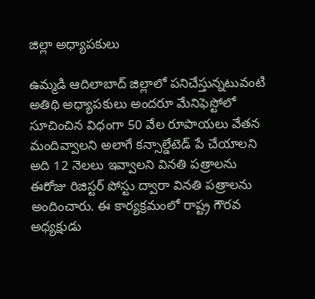జిల్లా అధ్యాపకులు

ఉమ్మడి ఆదిలాబాద్ జిల్లాలో పనిచేస్తున్నటువంటి అతిథి అధ్యాపకులు అందరూ మేనిఫెస్టోలో సూచించిన విధంగా 50 వేల రూపాయలు వేతన మందివ్వాలని అలాగే కన్సాల్డేటెడ్ పే చేయాలని అది 12 నెలలు ఇవ్వాలని వినతి పత్రాలను ఈరోజు రిజిస్టర్ పోస్టు ద్వారా వినతి పత్రాలను అందించారు. ఈ కార్యక్రమంలో రాష్ట్ర గౌరవ అధ్యక్షుడు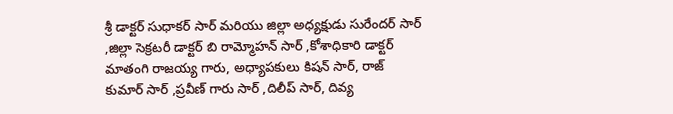శ్రీ డాక్టర్ సుధాకర్ సార్ మరియు జిల్లా అధ్యక్షుడు సురేందర్ సార్ ,జిల్లా సెక్రటరీ డాక్టర్ బి రామ్మోహన్ సార్ ,కోశాధికారి డాక్టర్ మాతంగి రాజయ్య గారు, అధ్యాపకులు కిషన్ సార్, రాజ్ కుమార్ సార్ ,ప్రవీణ్ గారు సార్ ,దిలీప్ సార్, దివ్య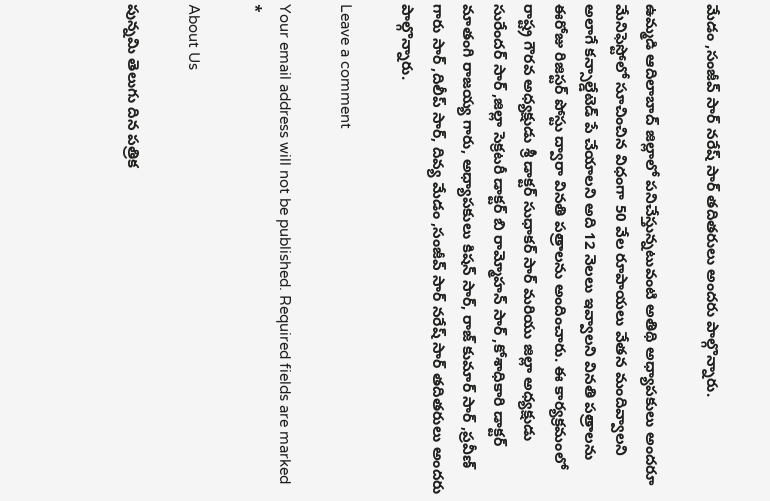మేడం ,సంజీవ్ సార్ నరేష్ సార్ తదితరులు అందరు పాల్గొన్నారు.

ఉమ్మడి ఆదిలాబాద్ జిల్లాలో పనిచేస్తున్నటువంటి అతిథి అధ్యాపకులు అందరూ మేనిఫెస్టోలో సూచించిన విధంగా 50 వేల రూపాయలు వేతన మందివ్వాలని అలాగే కన్సాల్డేటెడ్ పే చేయాలని అది 12 నెలలు ఇవ్వాలని వినతి పత్రాలను ఈరోజు రిజిస్టర్ పోస్టు ద్వారా వినతి పత్రాలను అందించారు. ఈ కార్యక్రమంలో రాష్ట్ర గౌరవ అధ్యక్షుడు శ్రీ డాక్టర్ సుధాకర్ సార్ మరియు జిల్లా అధ్యక్షుడు సురేందర్ సార్ ,జిల్లా సెక్రటరీ డాక్టర్ బి రామ్మోహన్ సార్ ,కోశాధికారి డాక్టర్ మాతంగి రాజయ్య గారు, అధ్యాపకులు కిషన్ సార్, రాజ్ కుమార్ సార్ ,ప్రవీణ్ గారు సార్ ,దిలీప్ సార్, దివ్య మేడం ,సంజీవ్ సార్ నరేష్ సార్ తదితరులు అందరు పాల్గొన్నారు.

Leave a comment

Your email address will not be published. Required fields are marked *

About Us

పున్నమి తెలుగు దిన పత్రిక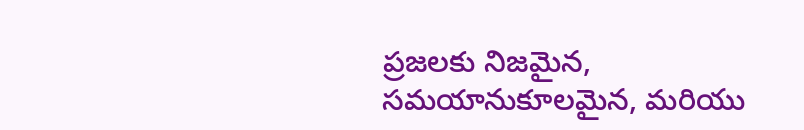ప్రజలకు నిజమైన, సమయానుకూలమైన, మరియు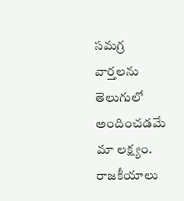సమగ్ర వార్తలను తెలుగులో అందించడమే మా లక్ష్యం.
రాజకీయాలు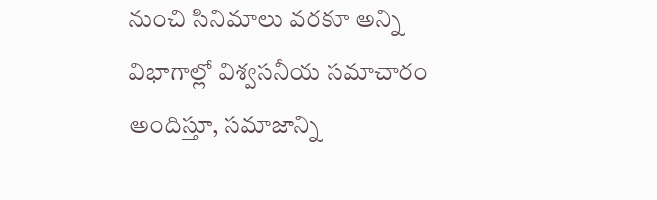నుంచి సినిమాలు వరకూ అన్ని విభాగాల్లో విశ్వసనీయ సమాచారం అందిస్తూ, సమాజాన్ని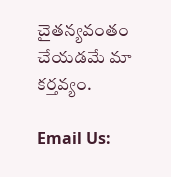చైతన్యవంతం చేయడమే మా కర్తవ్యం.

Email Us: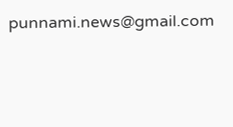punnami.news@gmail.com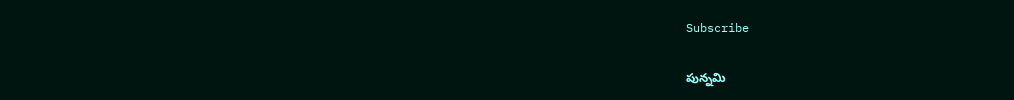Subscribe

పున్నమి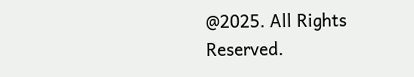@2025. All Rights Reserved.